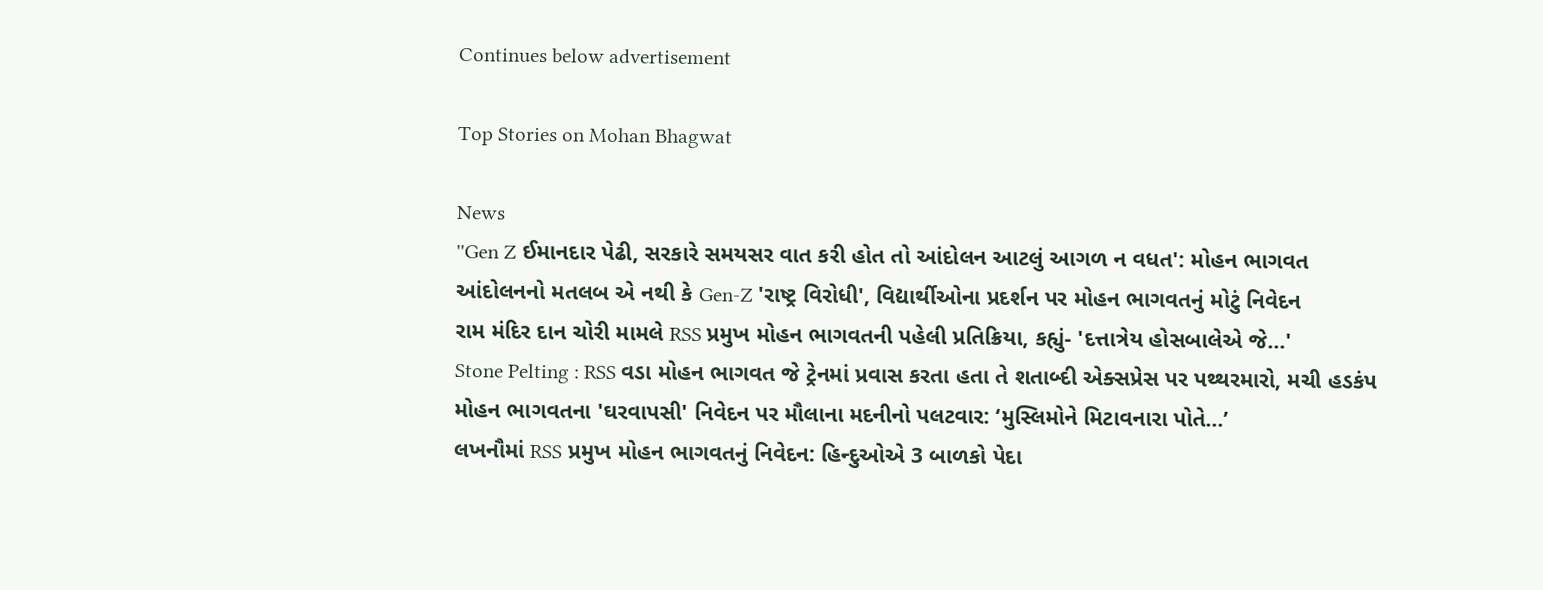Continues below advertisement

Top Stories on Mohan Bhagwat

News
''Gen Z ઈમાનદાર પેઢી, સરકારે સમયસર વાત કરી હોત તો આંદોલન આટલું આગળ ન વધત': મોહન ભાગવત
આંદોલનનો મતલબ એ નથી કે Gen-Z 'રાષ્ટ્ર વિરોધી', વિદ્યાર્થીઓના પ્રદર્શન પર મોહન ભાગવતનું મોટું નિવેદન
રામ મંદિર દાન ચોરી મામલે RSS પ્રમુખ મોહન ભાગવતની પહેલી પ્રતિક્રિયા, કહ્યું- 'દત્તાત્રેય હોસબાલેએ જે...'
Stone Pelting : RSS વડા મોહન ભાગવત જે ટ્રેનમાં પ્રવાસ કરતા હતા તે શતાબ્દી એક્સપ્રેસ પર પથ્થરમારો, મચી હડકંપ
મોહન ભાગવતના 'ઘરવાપસી' નિવેદન પર મૌલાના મદનીનો પલટવાર: ‘મુસ્લિમોને મિટાવનારા પોતે...’
લખનૌમાં RSS પ્રમુખ મોહન ભાગવતનું નિવેદન: હિન્દુઓએ 3 બાળકો પેદા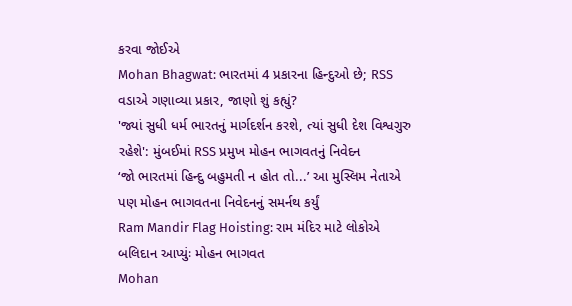કરવા જોઈએ
Mohan Bhagwat: ભારતમાં 4 પ્રકારના હિન્દુઓ છે; RSS વડાએ ગણાવ્યા પ્રકાર, જાણો શું કહ્યું?
'જ્યાં સુધી ધર્મ ભારતનું માર્ગદર્શન કરશે, ત્યાં સુધી દેશ વિશ્વગુરુ રહેશે': મુંબઈમાં RSS પ્રમુખ મોહન ભાગવતનું નિવેદન
‘જો ભારતમાં હિન્દુ બહુમતી ન હોત તો...’ આ મુસ્લિમ નેતાએ પણ મોહન ભાગવતના નિવેદનનું સમર્નથ કર્યું
Ram Mandir Flag Hoisting: રામ મંદિર માટે લોકોએ બલિદાન આપ્યુંઃ મોહન ભાગવત
Mohan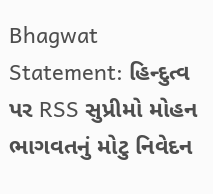Bhagwat Statement: હિન્દુત્વ પર RSS સુપ્રીમો મોહન ભાગવતનું મોટુ નિવેદન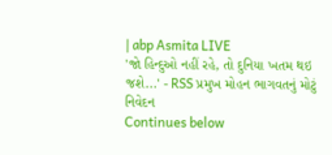| abp Asmita LIVE
'જો હિન્દુઓ નહીં રહે, તો દુનિયા ખતમ થઇ જશે...' - RSS પ્રમુખ મોહન ભાગવતનું મોટું નિવેદન
Continues below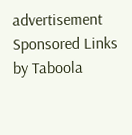advertisement
Sponsored Links by Taboola